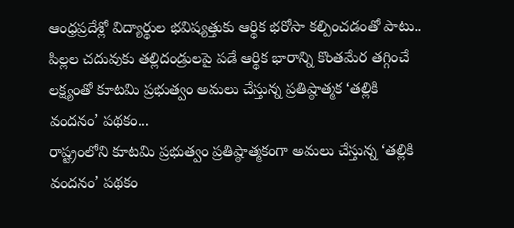ఆంధ్రప్రదేశ్లో విద్యార్థుల భవిష్యత్తుకు ఆర్థిక భరోసా కల్పించడంతో పాటు.. పిల్లల చదువుకు తల్లిదండ్రులపై పడే ఆర్థిక భారాన్ని కొంతమేర తగ్గించే లక్ష్యంతో కూటమి ప్రభుత్వం అమలు చేస్తున్న ప్రతిష్ఠాత్మక ‘తల్లికి వందనం’ పథకం...
రాష్ట్రంలోని కూటమి ప్రభుత్వం ప్రతిష్ఠాత్మకంగా అమలు చేస్తున్న ‘తల్లికి వందనం’ పథకం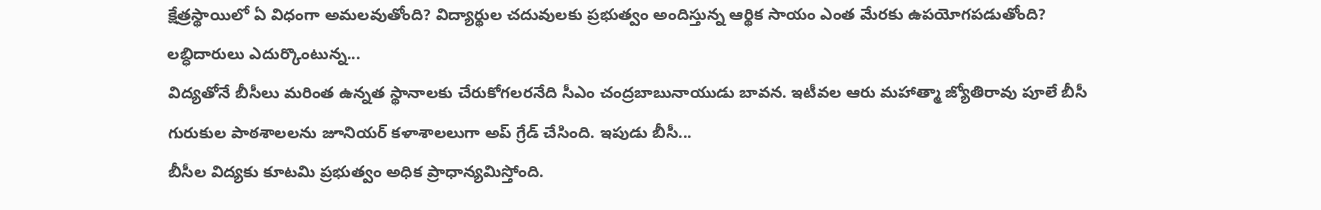క్షేత్రస్థాయిలో ఏ విధంగా అమలవుతోంది? విద్యార్థుల చదువులకు ప్రభుత్వం అందిస్తున్న ఆర్థిక సాయం ఎంత మేరకు ఉపయోగపడుతోంది? లబ్ధిదారులు ఎదుర్కొంటున్న...
విద్యతోనే బీసీలు మరింత ఉన్నత స్థానాలకు చేరుకోగలరనేది సీఎం చంద్రబాబునాయుడు బావన. ఇటీవల ఆరు మహాత్మా జ్యోతిరావు పూలే బీసీ గురుకుల పాఠశాలలను జూనియర్ కళాశాలలుగా అప్ గ్రేడ్ చేసింది. ఇపుడు బీసీ...
బీసీల విద్యకు కూటమి ప్రభుత్వం అధిక ప్రాధాన్యమిస్తోంది.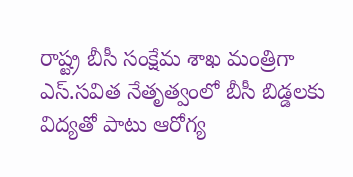రాష్ట్ర బీసీ సంక్షేమ శాఖ మంత్రిగా ఎస్.సవిత నేతృత్వంలో బీసీ బిడ్డలకు విద్యతో పాటు ఆరోగ్య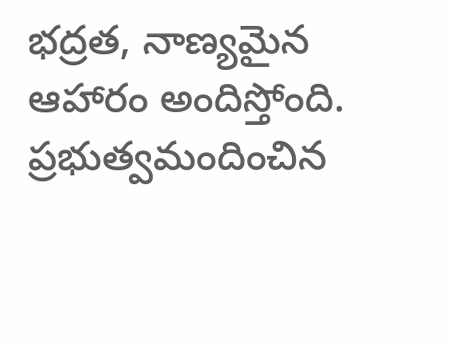భద్రత, నాణ్యమైన ఆహారం అందిస్తోంది. ప్రభుత్వమందించిన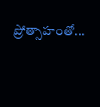ప్రోత్సాహంతో...